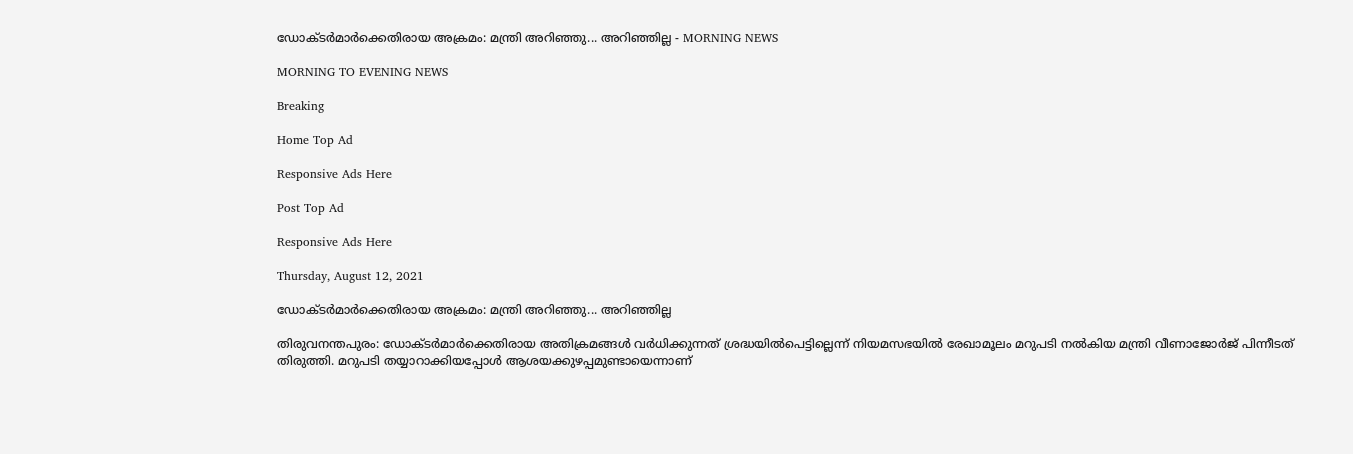ഡോക്ടർമാർക്കെതിരായ അക്രമം: മന്ത്രി അറിഞ്ഞു... അറിഞ്ഞില്ല - MORNING NEWS

MORNING TO EVENING NEWS

Breaking

Home Top Ad

Responsive Ads Here

Post Top Ad

Responsive Ads Here

Thursday, August 12, 2021

ഡോക്ടർമാർക്കെതിരായ അക്രമം: മന്ത്രി അറിഞ്ഞു... അറിഞ്ഞില്ല

തിരുവനന്തപുരം: ഡോക്ടർമാർക്കെതിരായ അതിക്രമങ്ങൾ വർധിക്കുന്നത് ശ്രദ്ധയിൽപെട്ടില്ലെന്ന്‌ നിയമസഭയിൽ രേഖാമൂലം മറുപടി നൽകിയ മന്ത്രി വീണാജോർജ് പിന്നീടത്‌ തിരുത്തി. മറുപടി തയ്യാറാക്കിയപ്പോൾ ആശയക്കുഴപ്പമുണ്ടായെന്നാണ്‌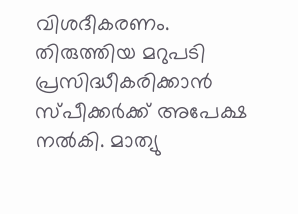വിശദീകരണം. തിരുത്തിയ മറുപടി പ്രസിദ്ധീകരിക്കാൻ സ്പീക്കർക്ക് അപേക്ഷ നൽകി. മാത്യു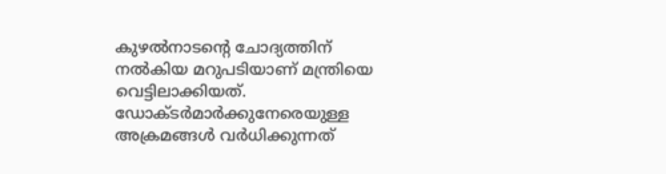കുഴൽനാടന്റെ ചോദ്യത്തിന്‌ നൽകിയ മറുപടിയാണ് മന്ത്രിയെ വെട്ടിലാക്കിയത്. ഡോക്ടർമാർക്കുനേരെയുള്ള അക്രമങ്ങൾ വർധിക്കുന്നത്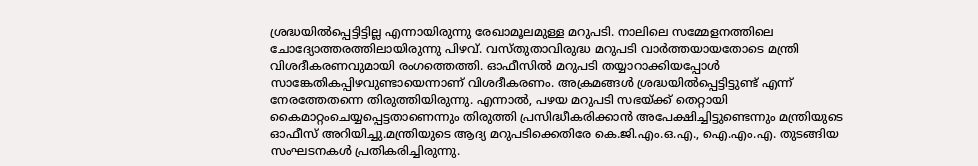ശ്രദ്ധയിൽപ്പെട്ടിട്ടില്ല എന്നായിരുന്നു രേഖാമൂലമുള്ള മറുപടി. നാലിലെ സമ്മേളനത്തിലെ ചോദ്യോത്തരത്തിലായിരുന്നു പിഴവ്. വസ്തുതാവിരുദ്ധ മറുപടി വാർത്തയായതോടെ മന്ത്രി വിശദീകരണവുമായി രംഗത്തെത്തി. ഓഫീസിൽ മറുപടി തയ്യാറാക്കിയപ്പോൾ സാങ്കേതികപ്പിഴവുണ്ടായെന്നാണ്‌ വിശദീകരണം. അക്രമങ്ങൾ ശ്രദ്ധയിൽപ്പെട്ടിട്ടുണ്ട് എന്ന് നേരത്തേതന്നെ തിരുത്തിയിരുന്നു. എന്നാൽ, പഴയ മറുപടി സഭയ്ക്ക് തെറ്റായി കൈമാറ്റംചെയ്യപ്പെട്ടതാണെന്നും തിരുത്തി പ്രസിദ്ധീകരിക്കാൻ അപേക്ഷിച്ചിട്ടുണ്ടെന്നും മന്ത്രിയുടെ ഓഫീസ് അറിയിച്ചു.മന്ത്രിയുടെ ആദ്യ മറുപടിക്കെതിരേ കെ.ജി.എം.ഒ.എ., ഐ.എം.എ. തുടങ്ങിയ സംഘടനകൾ പ്രതികരിച്ചിരുന്നു.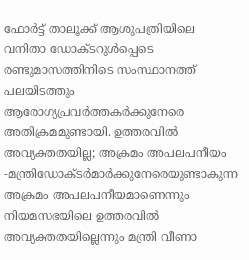ഫോർട്ട് താലൂക്ക് ആശുപത്രിയിലെ വനിതാ ഡോക്ടറുൾപ്പെടെ രണ്ടുമാസത്തിനിടെ സംസ്ഥാനത്ത് പലയിടത്തും ആരോഗ്യപ്രവർത്തകർക്കുനേരെ അതിക്രമമുണ്ടായി. ഉത്തരവിൽ അവ്യക്തതയില്ല; അക്രമം അപലപനീയം -മന്ത്രിഡോക്ടർമാർക്കുനേരെയുണ്ടാകുന്ന അക്രമം അപലപനീയമാണെന്നും നിയമസഭയിലെ ഉത്തരവിൽ അവ്യക്തതയില്ലെന്നും മന്ത്രി വീണാ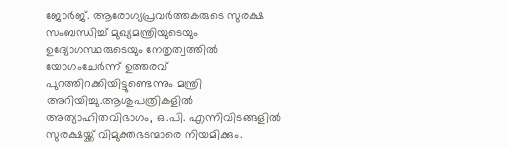ജോർജ്. ആരോഗ്യപ്രവർത്തകരുടെ സുരക്ഷ സംബന്ധിച്ച് മുഖ്യമന്ത്രിയുടെയും ഉദ്യോഗസ്ഥരുടെയും നേതൃത്വത്തിൽ യോഗംചേർന്ന് ഉത്തരവ് പുറത്തിറക്കിയിട്ടുണ്ടെന്നും മന്ത്രി അറിയിച്ചു.ആശുപത്രികളിൽ അത്യാഹിതവിഭാഗം, ഒ.പി. എന്നിവിടങ്ങളിൽ സുരക്ഷയ്ക്ക് വിമുക്തഭടന്മാരെ നിയമിക്കും.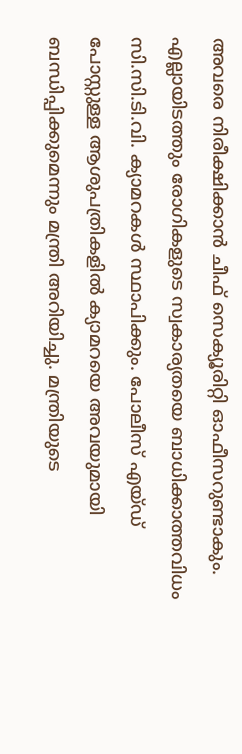അവരെ നിരീക്ഷിക്കാൻ ചീഫ് സെക്യൂരിറ്റി ഓഫീസറുണ്ടാകും. എല്ലായിടത്തും രോഗികളുടെ സ്വകാര്യതയെ ബാധിക്കാത്തവിധം സി.സി.ടി.വി. ക്യാമറകൾ സ്ഥാപിക്കും. പോലീസ് എയ്ഡ് പോസ്റ്റുള്ള ആശുപത്രികളിൽ ക്യാമറയെ അവയുമായി ബന്ധിപ്പിക്കുമെന്നും മന്ത്രി അറിയിച്ചു. മന്ത്രിയുടെ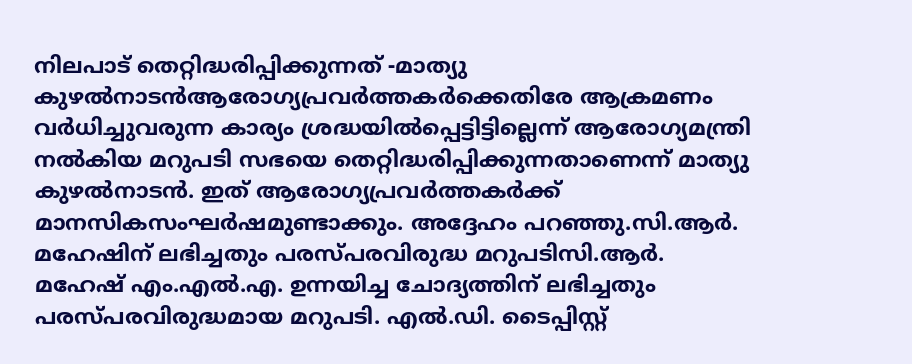നിലപാട് തെറ്റിദ്ധരിപ്പിക്കുന്നത് -മാത്യു കുഴൽനാടൻആരോഗ്യപ്രവർത്തകർക്കെതിരേ ആക്രമണം വർധിച്ചുവരുന്ന കാര്യം ശ്രദ്ധയിൽപ്പെട്ടിട്ടില്ലെന്ന് ആരോഗ്യമന്ത്രി നൽകിയ മറുപടി സഭയെ തെറ്റിദ്ധരിപ്പിക്കുന്നതാണെന്ന് മാത്യു കുഴൽനാടൻ. ഇത് ആരോഗ്യപ്രവർത്തകർക്ക് മാനസികസംഘർഷമുണ്ടാക്കും. അദ്ദേഹം പറഞ്ഞു.സി.ആർ. മഹേഷിന്‌ ലഭിച്ചതും പരസ്പരവിരുദ്ധ മറുപടിസി.ആർ. മഹേഷ് എം.എൽ.എ. ഉന്നയിച്ച ചോദ്യത്തിന്‌ ലഭിച്ചതും പരസ്പരവിരുദ്ധമായ മറുപടി. എൽ.ഡി. ടൈപ്പിസ്റ്റ്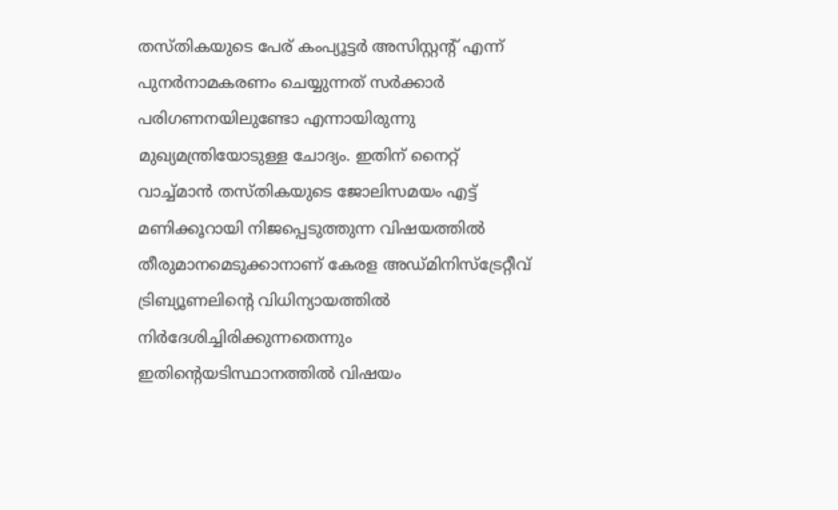തസ്തികയുടെ പേര് കംപ്യൂട്ടർ അസിസ്റ്റന്റ് എന്ന് പുനർനാമകരണം ചെയ്യുന്നത് സർക്കാർ പരിഗണനയിലുണ്ടോ എന്നായിരുന്നു മുഖ്യമന്ത്രിയോടുള്ള ചോദ്യം. ഇതിന് നൈറ്റ് വാച്ച്മാൻ തസ്തികയുടെ ജോലിസമയം എട്ട്‌ മണിക്കൂറായി നിജപ്പെടുത്തുന്ന വിഷയത്തിൽ തീരുമാനമെടുക്കാനാണ് കേരള അഡ്മിനിസ്‌ട്രേറ്റീവ് ട്രിബ്യൂണലിന്റെ വിധിന്യായത്തിൽ നിർദേശിച്ചിരിക്കുന്നതെന്നും ഇതിന്റെയടിസ്ഥാനത്തിൽ വിഷയം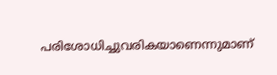പരിശോധിച്ചുവരികയാണെന്നുമാണ്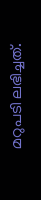മറുപടി ലഭിച്ചത്.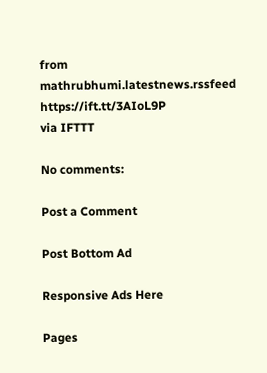from mathrubhumi.latestnews.rssfeed https://ift.tt/3AIoL9P
via IFTTT

No comments:

Post a Comment

Post Bottom Ad

Responsive Ads Here

Pages